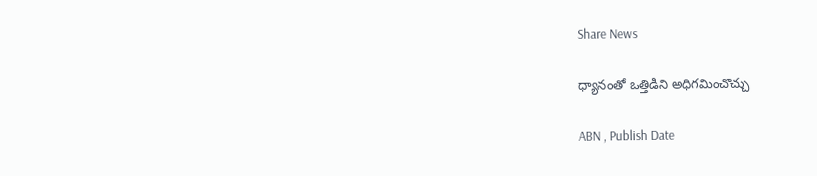Share News

ధ్యానంతో ఒత్తిడిని అధిగమించొచ్చు

ABN , Publish Date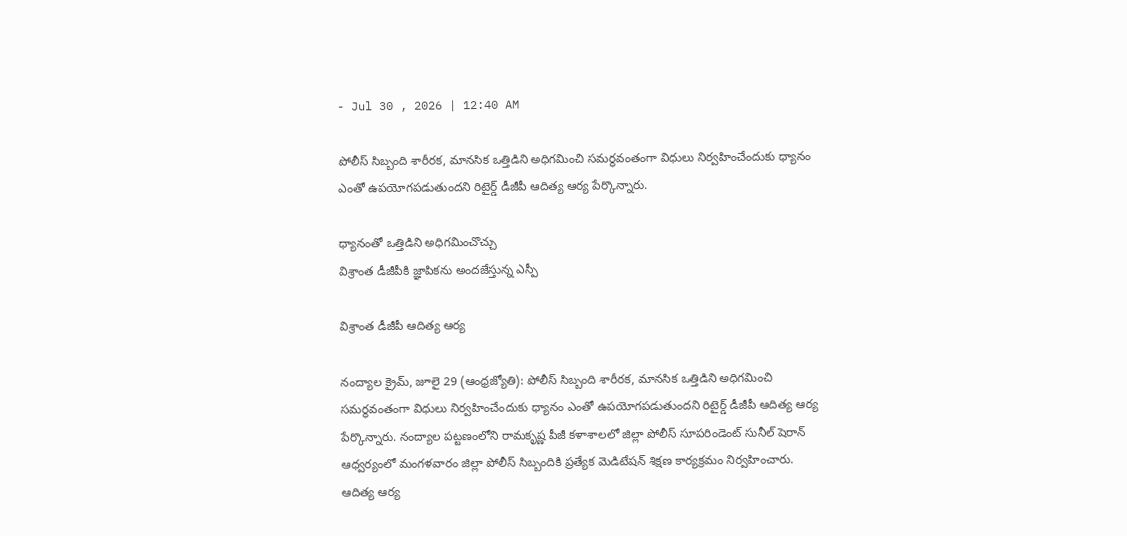- Jul 30 , 2026 | 12:40 AM

పోలీస్‌ సిబ్బంది శారీరక, మానసిక ఒత్తిడిని అధిగమించి సమర్థవంతంగా విధులు నిర్వహించేందుకు ధ్యానం ఎంతో ఉపయోగపడుతుందని రిటైర్డ్‌ డీజీపీ ఆదిత్య ఆర్య పేర్కొన్నారు.

ధ్యానంతో ఒత్తిడిని అధిగమించొచ్చు
విశ్రాంత డీజీపీకి జ్ఞాపికను అందజేస్తున్న ఎస్పీ

విశ్రాంత డీజీపీ ఆదిత్య ఆర్య

నంద్యాల క్రైమ్‌, జూలై 29 (ఆంధ్రజ్యోతి): పోలీస్‌ సిబ్బంది శారీరక, మానసిక ఒత్తిడిని అధిగమించి సమర్థవంతంగా విధులు నిర్వహించేందుకు ధ్యానం ఎంతో ఉపయోగపడుతుందని రిటైర్డ్‌ డీజీపీ ఆదిత్య ఆర్య పేర్కొన్నారు. నంద్యాల పట్టణంలోని రామకృష్ణ పీజీ కళాశాలలో జిల్లా పోలీస్‌ సూపరిండెంట్‌ సునీల్‌ షెరాన్‌ ఆధ్వర్యంలో మంగళవారం జిల్లా పోలీస్‌ సిబ్బందికి ప్రత్యేక మెడిటేషన్‌ శిక్షణ కార్యక్రమం నిర్వహించారు. ఆదిత్య ఆర్య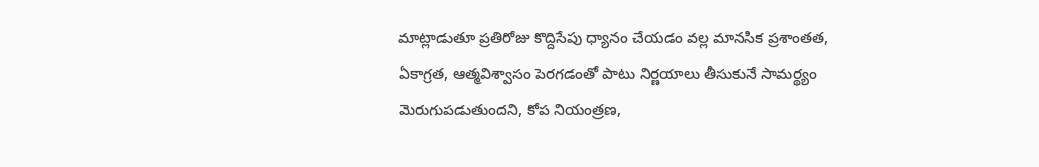మాట్లాడుతూ ప్రతిరోజు కొద్దిసేపు ధ్యానం చేయడం వల్ల మానసిక ప్రశాంతత, ఏకాగ్రత, ఆత్మవిశ్వాసం పెరగడంతో పాటు నిర్ణయాలు తీసుకునే సామర్థ్యం మెరుగుపడుతుందని, కోప నియంత్రణ,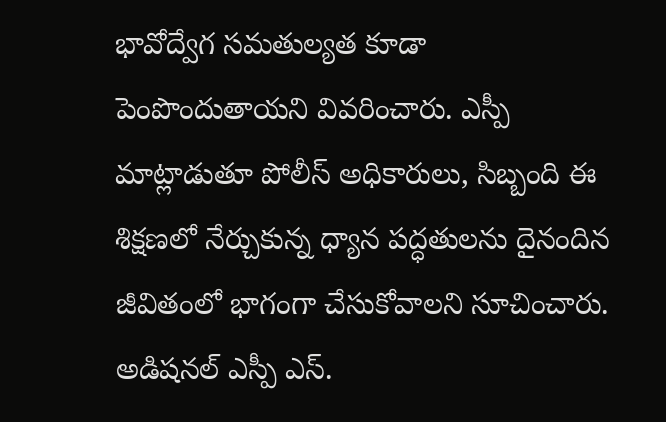భావోద్వేగ సమతుల్యత కూడా పెంపొందుతాయని వివరించారు. ఎస్పీ మాట్లాడుతూ పోలీస్‌ అధికారులు, సిబ్బంది ఈ శిక్షణలో నేర్చుకున్న ధ్యాన పద్ధతులను దైనందిన జీవితంలో భాగంగా చేసుకోవాలని సూచించారు. అడిషనల్‌ ఎస్పీ ఎస్‌.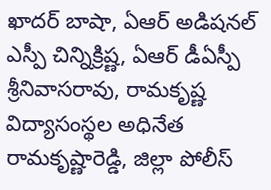ఖాదర్‌ బాషా, ఏఆర్‌ అడిషనల్‌ ఎస్పీ చిన్నిక్రిష్ణ, ఏఆర్‌ డీఏస్పీ శ్రీనివాసరావు, రామకృష్ణ విద్యాసంస్థల అధినేత రామకృష్ణారెడ్డి, జిల్లా పోలీస్‌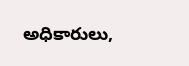అధికారులు,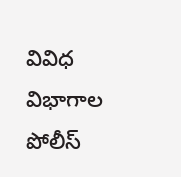వివిధ విభాగాల పోలీస్‌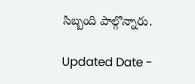సిబ్బంది పాల్గొన్నారు.

Updated Date -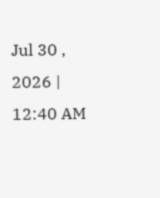Jul 30 , 2026 | 12:40 AM